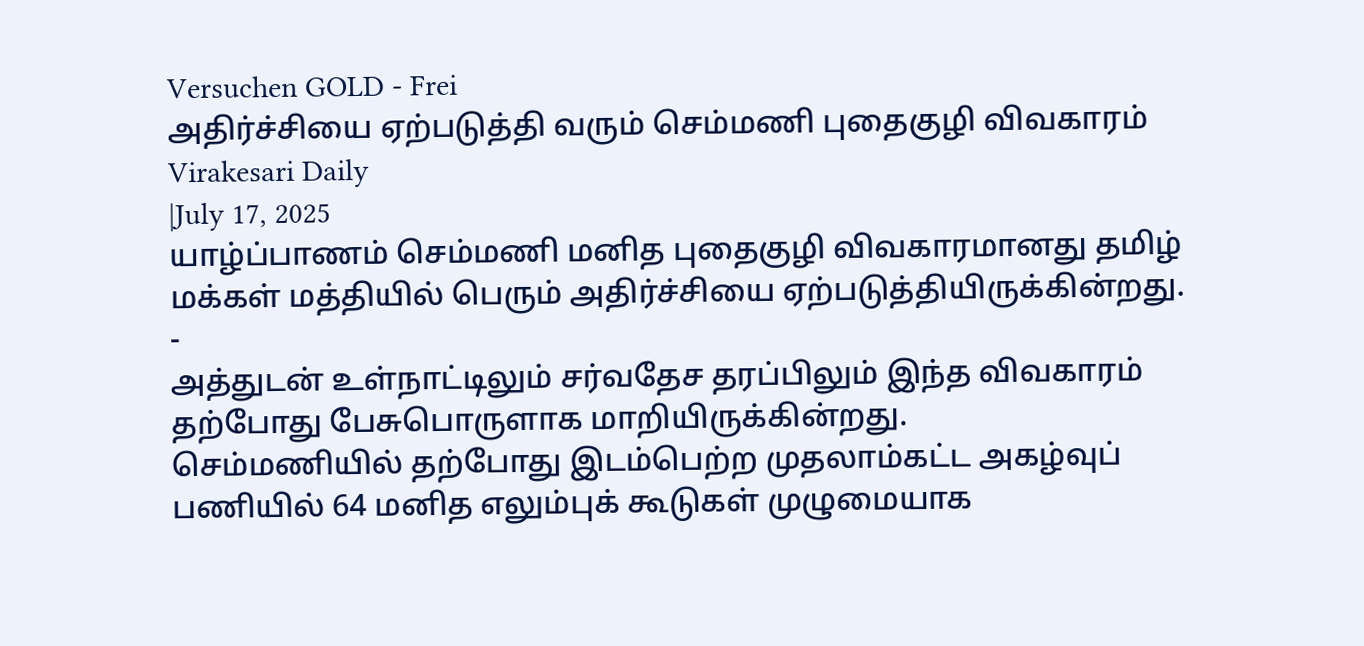Versuchen GOLD - Frei
அதிர்ச்சியை ஏற்படுத்தி வரும் செம்மணி புதைகுழி விவகாரம்
Virakesari Daily
|July 17, 2025
யாழ்ப்பாணம் செம்மணி மனித புதைகுழி விவகாரமானது தமிழ் மக்கள் மத்தியில் பெரும் அதிர்ச்சியை ஏற்படுத்தியிருக்கின்றது.
-
அத்துடன் உள்நாட்டிலும் சர்வதேச தரப்பிலும் இந்த விவகாரம் தற்போது பேசுபொருளாக மாறியிருக்கின்றது.
செம்மணியில் தற்போது இடம்பெற்ற முதலாம்கட்ட அகழ்வுப் பணியில் 64 மனித எலும்புக் கூடுகள் முழுமையாக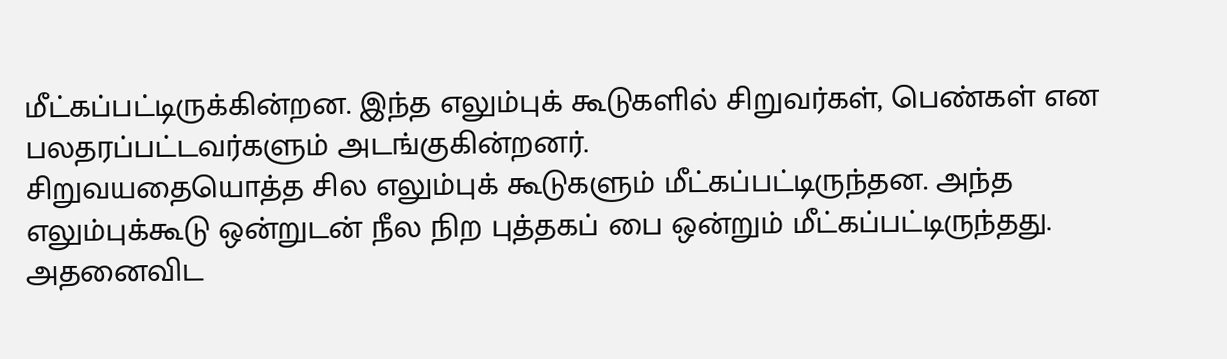மீட்கப்பட்டிருக்கின்றன. இந்த எலும்புக் கூடுகளில் சிறுவர்கள், பெண்கள் என பலதரப்பட்டவர்களும் அடங்குகின்றனர்.
சிறுவயதையொத்த சில எலும்புக் கூடுகளும் மீட்கப்பட்டிருந்தன. அந்த எலும்புக்கூடு ஒன்றுடன் நீல நிற புத்தகப் பை ஒன்றும் மீட்கப்பட்டிருந்தது. அதனைவிட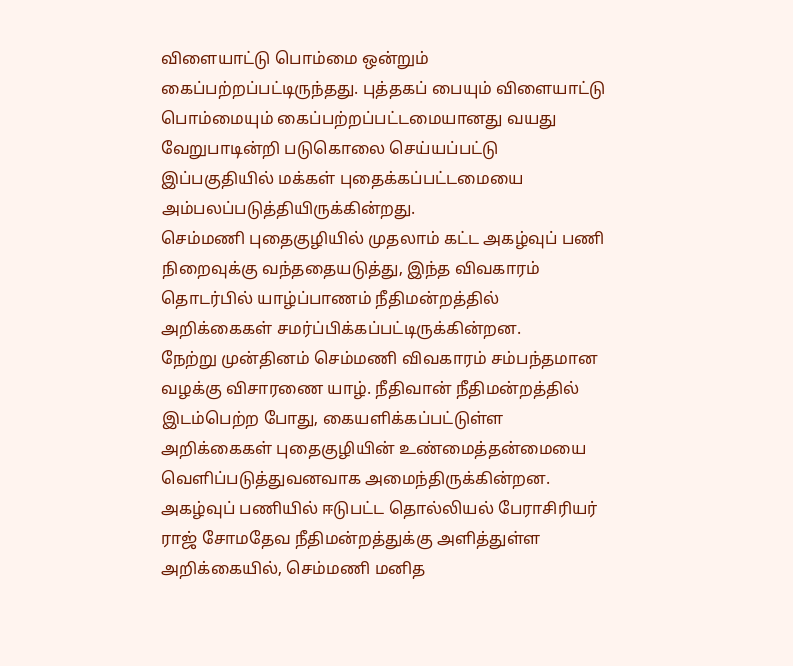விளையாட்டு பொம்மை ஒன்றும் கைப்பற்றப்பட்டிருந்தது. புத்தகப் பையும் விளையாட்டு பொம்மையும் கைப்பற்றப்பட்டமையானது வயது வேறுபாடின்றி படுகொலை செய்யப்பட்டு இப்பகுதியில் மக்கள் புதைக்கப்பட்டமையை அம்பலப்படுத்தியிருக்கின்றது.
செம்மணி புதைகுழியில் முதலாம் கட்ட அகழ்வுப் பணி நிறைவுக்கு வந்ததையடுத்து, இந்த விவகாரம் தொடர்பில் யாழ்ப்பாணம் நீதிமன்றத்தில் அறிக்கைகள் சமர்ப்பிக்கப்பட்டிருக்கின்றன.
நேற்று முன்தினம் செம்மணி விவகாரம் சம்பந்தமான வழக்கு விசாரணை யாழ். நீதிவான் நீதிமன்றத்தில் இடம்பெற்ற போது, கையளிக்கப்பட்டுள்ள அறிக்கைகள் புதைகுழியின் உண்மைத்தன்மையை வெளிப்படுத்துவனவாக அமைந்திருக்கின்றன.
அகழ்வுப் பணியில் ஈடுபட்ட தொல்லியல் பேராசிரியர் ராஜ் சோமதேவ நீதிமன்றத்துக்கு அளித்துள்ள அறிக்கையில், செம்மணி மனித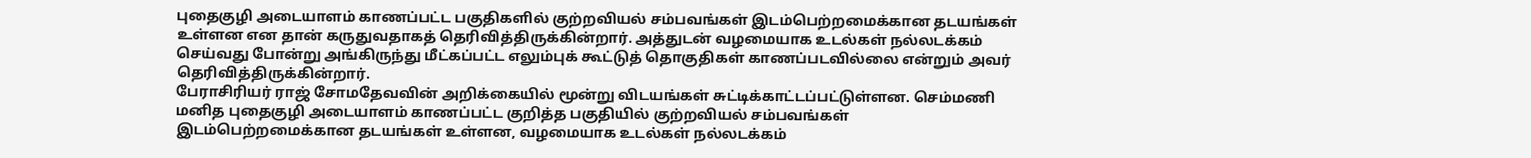புதைகுழி அடையாளம் காணப்பட்ட பகுதிகளில் குற்றவியல் சம்பவங்கள் இடம்பெற்றமைக்கான தடயங்கள் உள்ளன என தான் கருதுவதாகத் தெரிவித்திருக்கின்றார். அத்துடன் வழமையாக உடல்கள் நல்லடக்கம் செய்வது போன்று அங்கிருந்து மீட்கப்பட்ட எலும்புக் கூட்டுத் தொகுதிகள் காணப்படவில்லை என்றும் அவர் தெரிவித்திருக்கின்றார்.
பேராசிரியர் ராஜ் சோமதேவவின் அறிக்கையில் மூன்று விடயங்கள் சுட்டிக்காட்டப்பட்டுள்ளன. செம்மணி மனித புதைகுழி அடையாளம் காணப்பட்ட குறித்த பகுதியில் குற்றவியல் சம்பவங்கள் இடம்பெற்றமைக்கான தடயங்கள் உள்ளன, வழமையாக உடல்கள் நல்லடக்கம்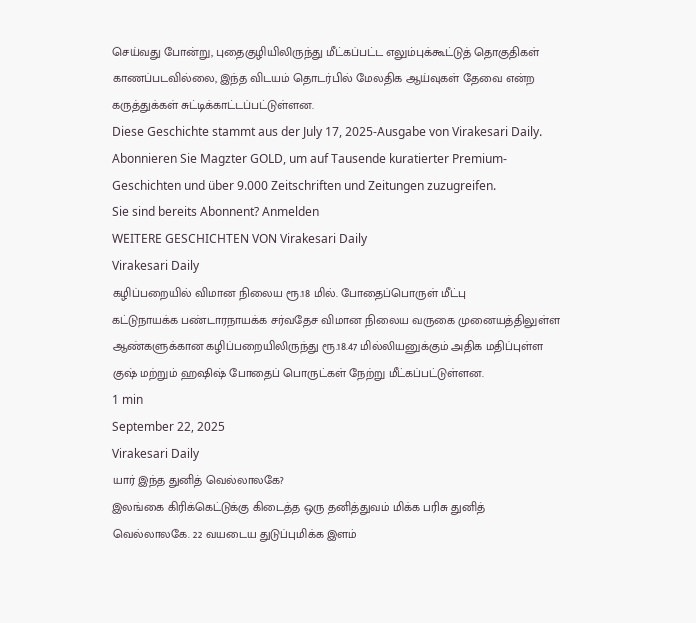செய்வது போன்று, புதைகுழியிலிருந்து மீட்கப்பட்ட எலும்புக்கூட்டுத் தொகுதிகள் காணப்படவில்லை, இந்த விடயம் தொடர்பில் மேலதிக ஆய்வுகள் தேவை என்ற கருத்துக்கள் சுட்டிக்காட்டப்பட்டுள்ளன.
Diese Geschichte stammt aus der July 17, 2025-Ausgabe von Virakesari Daily.
Abonnieren Sie Magzter GOLD, um auf Tausende kuratierter Premium-Geschichten und über 9.000 Zeitschriften und Zeitungen zuzugreifen.
Sie sind bereits Abonnent? Anmelden
WEITERE GESCHICHTEN VON Virakesari Daily
Virakesari Daily
கழிப்பறையில் விமான நிலைய ரூ.18 மில். போதைப்பொருள் மீட்பு
கட்டுநாயக்க பண்டாரநாயக்க சர்வதேச விமான நிலைய வருகை முனையத்திலுள்ள ஆண்களுக்கான கழிப்பறையிலிருந்து ரூ.18.47 மில்லியனுக்கும் அதிக மதிப்புள்ள குஷ் மற்றும் ஹஷிஷ் போதைப் பொருட்கள் நேற்று மீட்கப்பட்டுள்ளன.
1 min
September 22, 2025
Virakesari Daily
யார் இந்த துனித் வெல்லாலகே?
இலங்கை கிரிக்கெட்டுக்கு கிடைத்த ஒரு தனித்துவம் மிக்க பரிசு துனித் வெல்லாலகே. 22 வயடைய துடுப்புமிக்க இளம்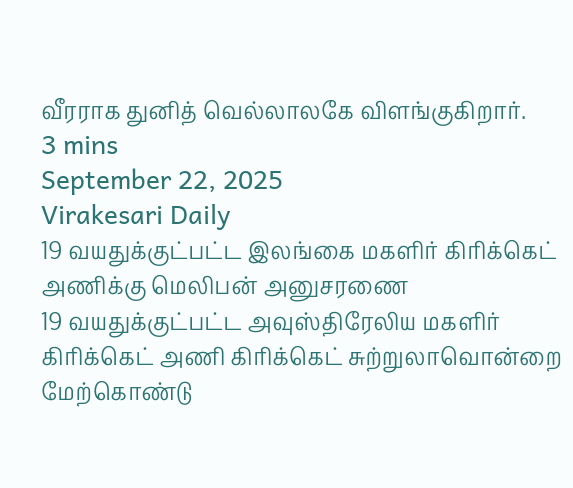வீரராக துனித் வெல்லாலகே விளங்குகிறார்.
3 mins
September 22, 2025
Virakesari Daily
19 வயதுக்குட்பட்ட இலங்கை மகளிர் கிரிக்கெட் அணிக்கு மெலிபன் அனுசரணை
19 வயதுக்குட்பட்ட அவுஸ்திரேலிய மகளிர் கிரிக்கெட் அணி கிரிக்கெட் சுற்றுலாவொன்றை மேற்கொண்டு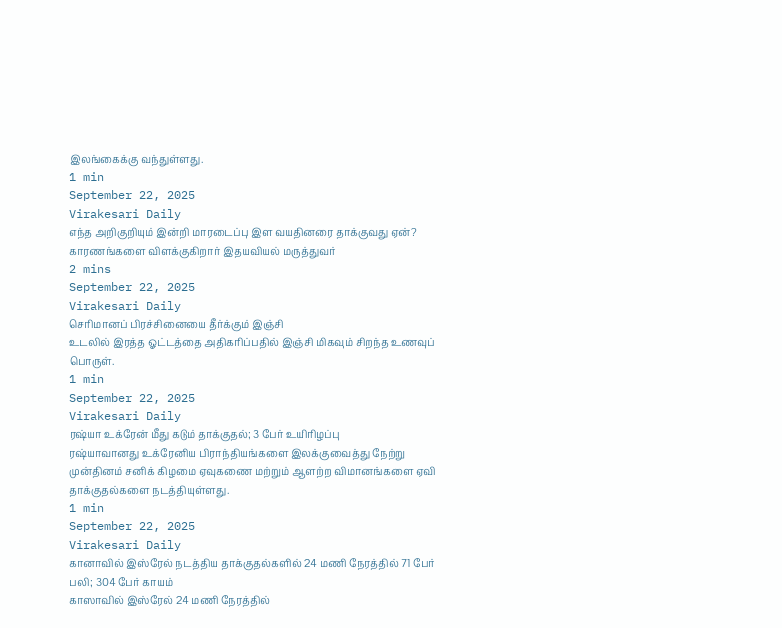இலங்கைக்கு வந்துள்ளது.
1 min
September 22, 2025
Virakesari Daily
எந்த அறிகுறியும் இன்றி மாரடைப்பு இள வயதினரை தாக்குவது ஏன்?
காரணங்களை விளக்குகிறார் இதயவியல் மருத்துவர்
2 mins
September 22, 2025
Virakesari Daily
செரிமானப் பிரச்சினையை தீர்க்கும் இஞ்சி
உடலில் இரத்த ஓட்டத்தை அதிகரிப்பதில் இஞ்சி மிகவும் சிறந்த உணவுப் பொருள்.
1 min
September 22, 2025
Virakesari Daily
ரஷ்யா உக்ரேன் மீது கடும் தாக்குதல்; 3 பேர் உயிரிழப்பு
ரஷ்யாவானது உக்ரேனிய பிராந்தியங்களை இலக்குவைத்து நேற்று முன்தினம் சனிக் கிழமை ஏவுகணை மற்றும் ஆளற்ற விமானங்களை ஏவி தாக்குதல்களை நடத்தியுள்ளது.
1 min
September 22, 2025
Virakesari Daily
கானாவில் இஸ்ரேல் நடத்திய தாக்குதல்களில் 24 மணி நேரத்தில் 71 பேர் பலி; 304 பேர் காயம்
காஸாவில் இஸ்ரேல் 24 மணி நேரத்தில்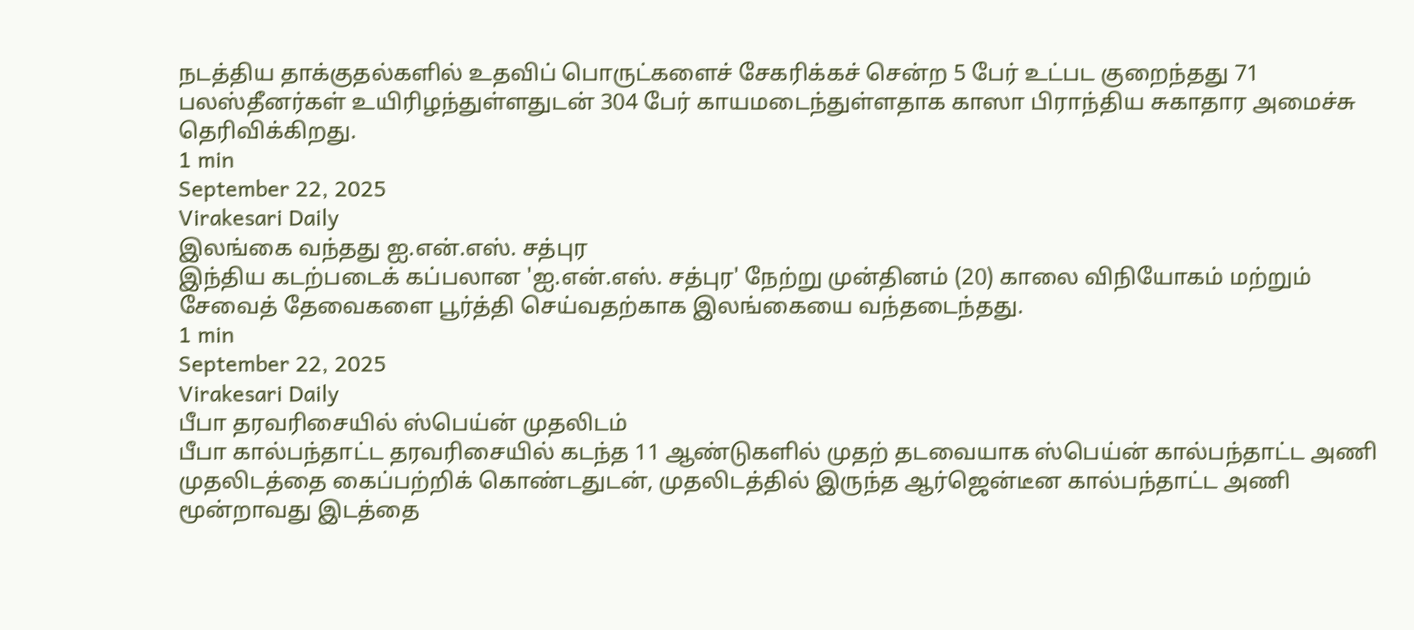நடத்திய தாக்குதல்களில் உதவிப் பொருட்களைச் சேகரிக்கச் சென்ற 5 பேர் உட்பட குறைந்தது 71 பலஸ்தீனர்கள் உயிரிழந்துள்ளதுடன் 304 பேர் காயமடைந்துள்ளதாக காஸா பிராந்திய சுகாதார அமைச்சு தெரிவிக்கிறது.
1 min
September 22, 2025
Virakesari Daily
இலங்கை வந்தது ஐ.என்.எஸ். சத்புர
இந்திய கடற்படைக் கப்பலான 'ஐ.என்.எஸ். சத்புர' நேற்று முன்தினம் (20) காலை விநியோகம் மற்றும் சேவைத் தேவைகளை பூர்த்தி செய்வதற்காக இலங்கையை வந்தடைந்தது.
1 min
September 22, 2025
Virakesari Daily
பீபா தரவரிசையில் ஸ்பெய்ன் முதலிடம்
பீபா கால்பந்தாட்ட தரவரிசையில் கடந்த 11 ஆண்டுகளில் முதற் தடவையாக ஸ்பெய்ன் கால்பந்தாட்ட அணி முதலிடத்தை கைப்பற்றிக் கொண்டதுடன், முதலிடத்தில் இருந்த ஆர்ஜென்டீன கால்பந்தாட்ட அணி மூன்றாவது இடத்தை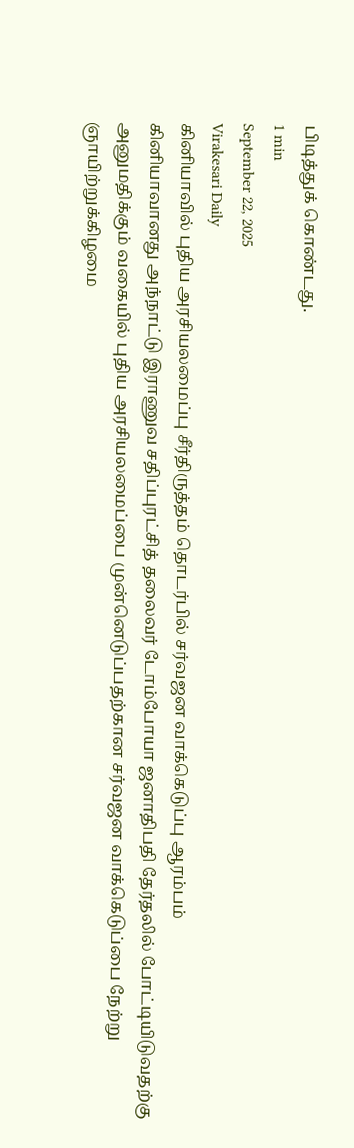பிடித்துக் கொண்டது.
1 min
September 22, 2025
Virakesari Daily
கினியாவில் புதிய அரசியலமைப்பு சீர்திருத்தம் தொடர்பில் சர்வஜன வாக்கெடுப்பு ஆரம்பம்
கினியாவானது அந்நாட்டு இராணுவ சதிப்புரட்சித் தலைவர் டோம்போயா ஜனாதிபதி தேர்தலில் போட்டியிடுவதற்கு அனுமதிக்கும் வகையில் புதிய அரசியலமைப்பை முன்னெடுப்பதற்கான சர்வஜன வாக்கெடுப்பை நேற்று ஞாயிற்றுக்கிழமை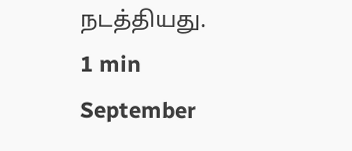நடத்தியது.
1 min
September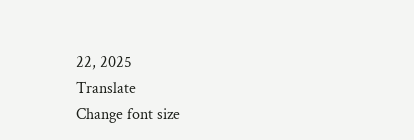22, 2025
Translate
Change font size